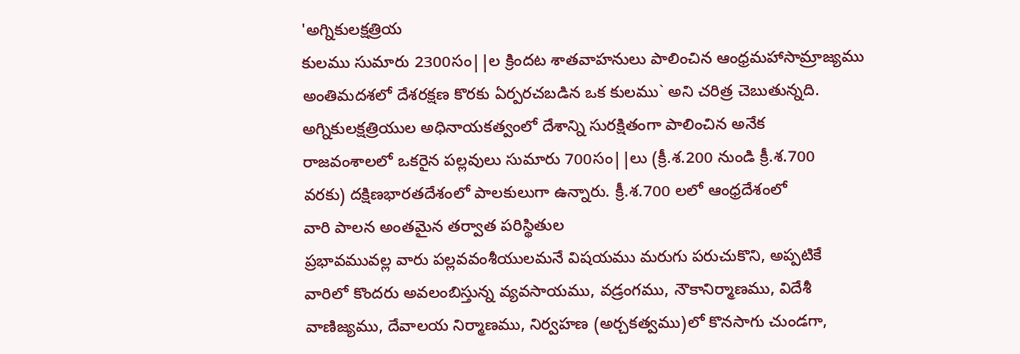'అగ్నికులక్షత్రియ
కులము సుమారు 2300సం||ల క్రిందట శాతవాహనులు పాలించిన ఆంధ్రమహాసామ్రాజ్యము
అంతిమదశలో దేశరక్షణ కొరకు ఏర్పరచబడిన ఒక కులము` అని చరిత్ర చెబుతున్నది.
అగ్నికులక్షత్రియుల అధినాయకత్వంలో దేశాన్ని సురక్షితంగా పాలించిన అనేక
రాజవంశాలలో ఒకరైన పల్లవులు సుమారు 700సం||లు (క్రీ.శ.200 నుండి క్రీ.శ.700
వరకు) దక్షిణభారతదేశంలో పాలకులుగా ఉన్నారు. క్రీ.శ.700 లలో ఆంధ్రదేశంలో
వారి పాలన అంతమైన తర్వాత పరిస్థితుల
ప్రభావమువల్ల వారు పల్లవవంశీయులమనే విషయము మరుగు పరుచుకొని, అప్పటికే
వారిలో కొందరు అవలంబిస్తున్న వ్యవసాయము, వడ్రంగము, నౌకానిర్మాణము, విదేశీ
వాణిజ్యము, దేవాలయ నిర్మాణము, నిర్వహణ (అర్చకత్వము)లో కొనసాగు చుండగా,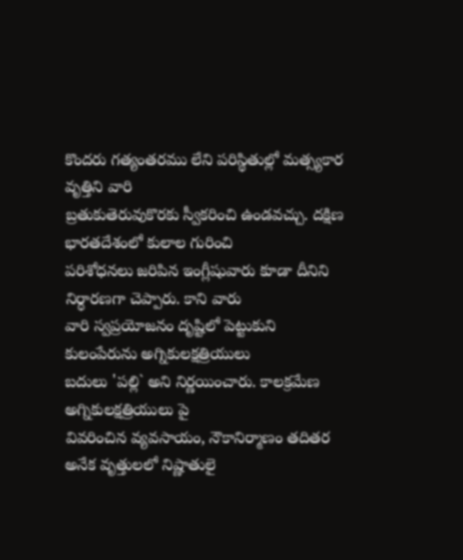కొందరు గత్యంతరము లేని పరిస్థితుల్లో మత్స్యకార వృత్తిని వారి
బ్రతుకుతెరువుకొరకు స్వీకరించి ఉండవచ్చు. దక్షిణ భారతదేశంలో కులాల గురించి
పరిశోధనలు జరిపిన ఇంగ్లీషువారు కూడా దీనిని నిర్ధారణగా చెప్పారు. కాని వారు
వారి స్వప్రయోజనం దృష్టిలో పెట్టుకుని కులంపేరును అగ్నికులక్షత్రియులు
బదులు 'పల్లి` అని నిర్ణయించారు. కాలక్రమేణ అగ్నికులక్షత్రియులు పై
వివరించిన వ్యవసాయం, నౌకానిర్మాణం తదితర అనేక వృత్తులలో నిష్ణాతులై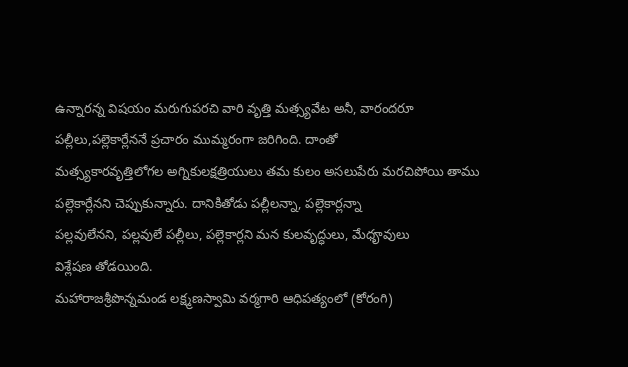ఉన్నారన్న విషయం మరుగుపరచి వారి వృత్తి మత్స్యవేట అనీ, వారందరూ
పల్లీలు,పల్లెకార్లేననే ప్రచారం ముమ్మరంగా జరిగింది. దాంతో
మత్స్యకారవృత్తిలోగల అగ్నికులక్షత్రియులు తమ కులం అసలుపేరు మరచిపోయి తాము
పల్లెకార్లేనని చెప్పుకున్నారు. దానికితోడు పల్లీలన్నా, పల్లెకార్లన్నా
పల్లవులేనని, పల్లవులే పల్లీలు, పల్లెకార్లని మన కులవృద్ధులు, మేధౄవులు
విశ్లేషణ తోడయింది.
మహారాజశ్రీపొన్నమండ లక్ష్మణస్వామి వర్మగారి ఆధిపత్యంలో (కోరంగి)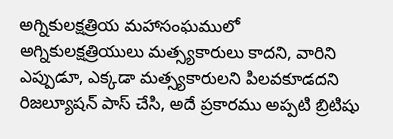అగ్నికులక్షత్రియ మహాసంఘములో అగ్నికులక్షత్రియులు మత్స్యకారులు కాదని, వారిని ఎప్పుడూ, ఎక్కడా మత్స్యకారులని పిలవకూడదని రిజల్యూషన్ పాస్ చేసి, అదే ప్రకారము అప్పటి బ్రిటిషు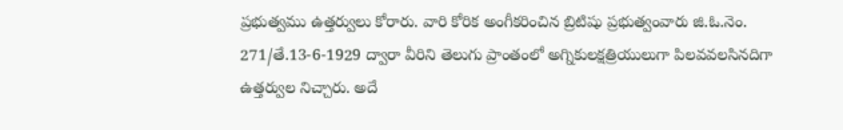ప్రభుత్వము ఉత్తర్వులు కోరారు. వారి కోరిక అంగీకరించిన బ్రిటిషు ప్రభుత్వంవారు జి.ఓ.నెం. 271/తే.13-6-1929 ద్వారా వీరిని తెలుగు ప్రాంతంలో అగ్నికులక్షత్రియులుగా పిలవవలసినదిగా ఉత్తర్వుల నిచ్చారు. అదే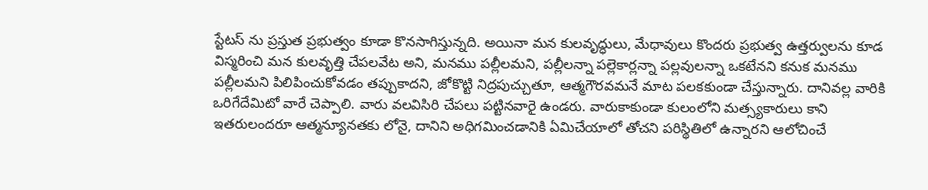స్టేటస్ ను ప్రస్తుత ప్రభుత్వం కూడా కొనసాగిస్తున్నది. అయినా మన కులవృద్ధులు, మేధావులు కొందరు ప్రభుత్వ ఉత్తర్వులను కూడ విస్మరించి మన కులవృత్తి చేపలవేట అని, మనము పల్లీలమని, పల్లీలన్నా పల్లెకార్లన్నా పల్లవులన్నా ఒకటేనని కనుక మనము పల్లీలమని పిలిపించుకోవడం తప్పుకాదని, జోకొట్టి నిద్రపుచ్చుతూ, ఆత్మగౌరవమనే మాట పలకకుండా చేస్తున్నారు. దానివల్ల వారికి ఒరిగేదేమిటో వారే చెప్పాలి. వారు వలవిసిరి చేపలు పట్టినవారై ఉండరు. వారుకాకుండా కులంలోని మత్స్యకారులు కాని ఇతరులందరూ ఆత్మన్యూనతకు లోనై, దానిని అధిగమించడానికి ఏమిచేయాలో తోచని పరిస్థితిలో ఉన్నారని ఆలోచించే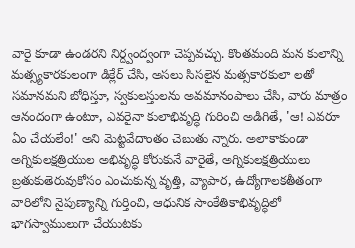వారై కూడా ఉండరని నిర్ద్వంద్వంగా చెప్పవచ్చు. కొంతమంది మన కులాన్ని మత్స్యకారకులంగా డిక్లేర్ చేసి, అసలు సిసలైన మత్సకారకులా లతో సమానమని బోధిస్తూ, స్వకులస్తులను అవమానంపాలు చేసి, వారు మాత్రం ఆనందంగా ఉంటూ, ఎవరైనా కులాభివృద్ధి గురించి అడిగితే, 'ఆ! ఎవరూ ఏం చేయలేం!' అని మెట్టవేదాంతం చెబుతు న్నారు. అలాకాకుండా అగ్నికులక్షత్రియుల అభివృద్ధి కోరుకునే వారైతే, అగ్నికులక్షత్రియులు బ్రతుకుతెరువుకోసం ఎంచుకున్న వృత్తి, వ్యాపార, ఉద్యోగాలకతీతంగా వారిలోని నైపుణ్యాన్ని గుర్తించి, ఆధునిక సాంకేతికాభివృద్ధిలో భాగస్వాములుగా చేయుటకు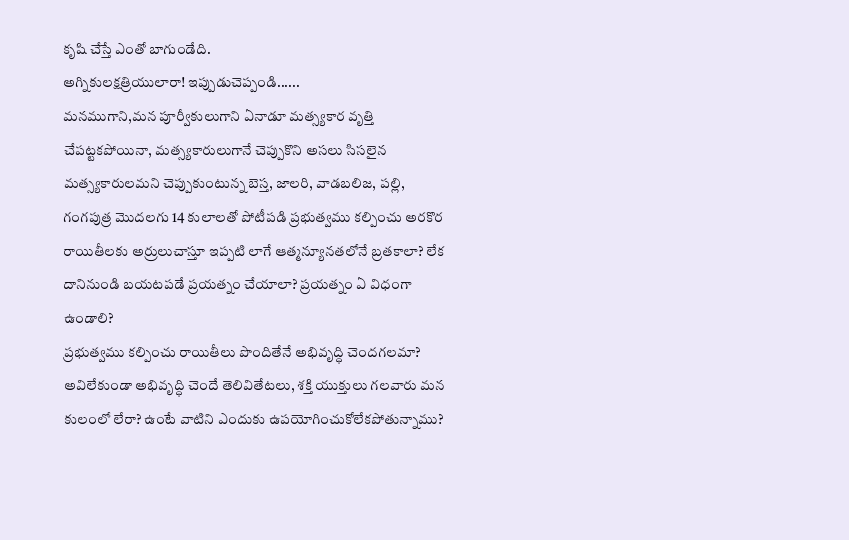కృషి చేస్తే ఎంతో బాగుండేది.
అగ్నికులక్షత్రియులారా! ఇప్పుడుచెప్పండి......
మనముగాని,మన పూర్వీకులుగాని ఏనాడూ మత్స్యకార వృత్తి చేపట్టకపోయినా, మత్స్యకారులుగానే చెప్పుకొని అసలు సిసలైన మత్స్యకారులమని చెప్పుకుంటున్న బెస్త, జాలరి, వాడబలిజ, పల్లి, గంగపుత్ర మొదలగు 14 కులాలతో పోటీపడి ప్రభుత్వము కల్పించు అరకొర రాయితీలకు అర్రులుచాస్తూ ఇప్పటి లాగే ఆత్మన్యూనతలోనే బ్రతకాలా? లేక దానినుండి బయటపడే ప్రయత్నం చేయాలా? ప్రయత్నం ఏ విధంగా ఉండాలి?
ప్రభుత్వము కల్పించు రాయితీలు పొందితేనే అభివృద్ధి చెందగలమా? అవిలేకుండా అభివృద్ధి చెందే తెలివితేటలు, శక్తి యుక్తులు గలవారు మన కులంలో లేరా? ఉంటే వాటిని ఎందుకు ఉపయోగించుకోలేకపోతున్నాము?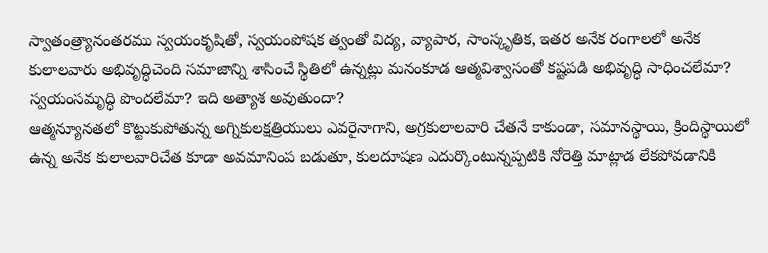స్వాతంత్ర్యానంతరము స్వయంకృషితో, స్వయంపోషక త్వంతో విద్య, వ్యాపార, సాంస్కృతిక, ఇతర అనేక రంగాలలో అనేక కులాలవారు అభివృద్ధిచెంది సమాజాన్ని శాసించే స్థితిలో ఉన్నట్లు మనంకూడ ఆత్మవిశ్వాసంతో కష్టపడి అభివృద్ధి సాధించలేమా? స్వయంసమృద్ధి పొందలేమా? ఇది అత్యాశ అవుతుందా?
ఆత్మన్యూనతలో కొట్టుకుపోతున్న అగ్నికులక్షత్రియులు ఎవరైనాగాని, అగ్రకులాలవారి చేతనే కాకుండా, సమానస్థాయి, క్రిందిస్థాయిలో ఉన్న అనేక కులాలవారిచేత కూడా అవమానింప బడుతూ, కులదూషణ ఎదుర్కొంటున్నప్పటికి నోరెత్తి మాట్లాడ లేకపోవడానికి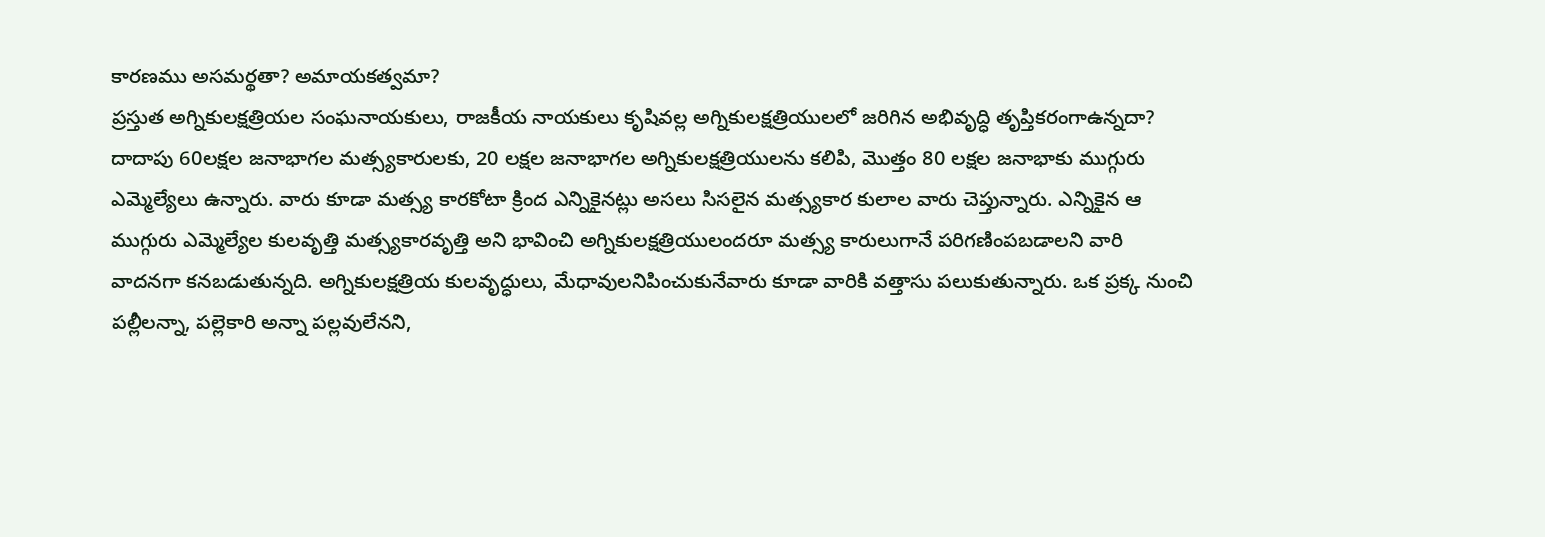కారణము అసమర్థతా? అమాయకత్వమా?
ప్రస్తుత అగ్నికులక్షత్రియల సంఘనాయకులు, రాజకీయ నాయకులు కృషివల్ల అగ్నికులక్షత్రియులలో జరిగిన అభివృద్ధి తృప్తికరంగాఉన్నదా?
దాదాపు 60లక్షల జనాభాగల మత్స్యకారులకు, 20 లక్షల జనాభాగల అగ్నికులక్షత్రియులను కలిపి, మొత్తం 80 లక్షల జనాభాకు ముగ్గురు ఎమ్మెల్యేలు ఉన్నారు. వారు కూడా మత్స్య కారకోటా క్రింద ఎన్నికైనట్లు అసలు సిసలైన మత్స్యకార కులాల వారు చెప్తున్నారు. ఎన్నికైన ఆ ముగ్గురు ఎమ్మెల్యేల కులవృత్తి మత్స్యకారవృత్తి అని భావించి అగ్నికులక్షత్రియులందరూ మత్స్య కారులుగానే పరిగణింపబడాలని వారి వాదనగా కనబడుతున్నది. అగ్నికులక్షత్రియ కులవృద్ధులు, మేధావులనిపించుకునేవారు కూడా వారికి వత్తాసు పలుకుతున్నారు. ఒక ప్రక్క నుంచి పల్లీలన్నా, పల్లెకారి అన్నా పల్లవులేనని,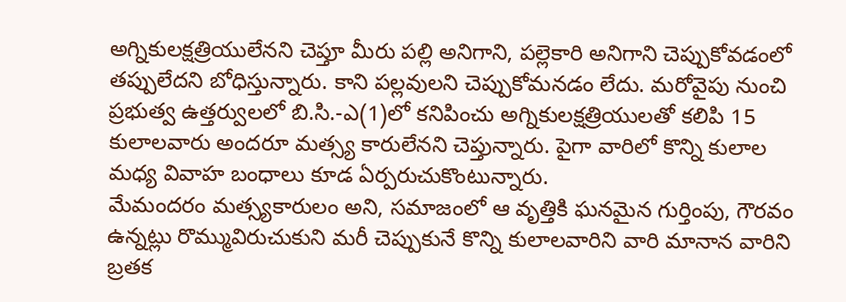అగ్నికులక్షత్రియులేనని చెప్తూ మీరు పల్లి అనిగాని, పల్లెకారి అనిగాని చెప్పుకోవడంలో తప్పులేదని బోధిస్తున్నారు. కాని పల్లవులని చెప్పుకోమనడం లేదు. మరోవైపు నుంచి ప్రభుత్వ ఉత్తర్వులలో బి.సి.-ఎ(1)లో కనిపించు అగ్నికులక్షత్రియులతో కలిపి 15 కులాలవారు అందరూ మత్స్య కారులేనని చెప్తున్నారు. పైగా వారిలో కొన్ని కులాల మధ్య వివాహ బంధాలు కూడ ఏర్పరుచుకొంటున్నారు.
మేమందరం మత్స్యకారులం అని, సమాజంలో ఆ వృత్తికి ఘనమైన గుర్తింపు, గౌరవం ఉన్నట్లు రొమ్మువిరుచుకుని మరీ చెప్పుకునే కొన్ని కులాలవారిని వారి మానాన వారిని బ్రతక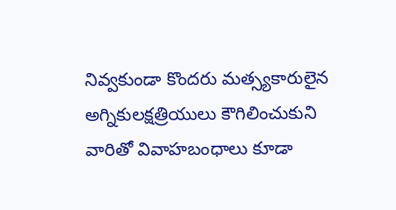నివ్వకుండా కొందరు మత్స్యకారులైన అగ్నికులక్షత్రియులు కౌగిలించుకుని వారితో వివాహబంధాలు కూడా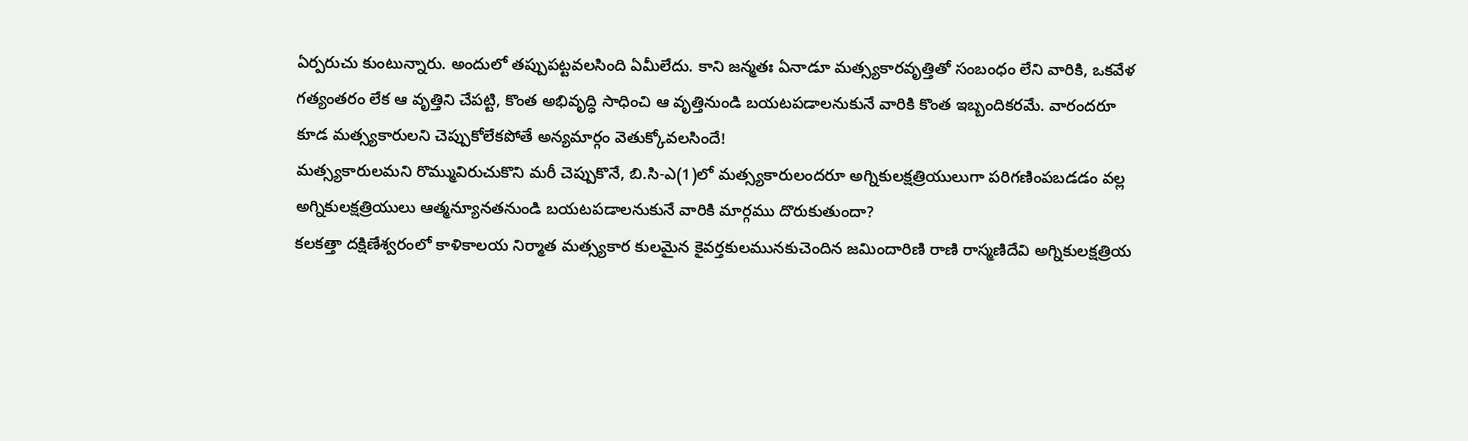ఏర్పరుచు కుంటున్నారు. అందులో తప్పుపట్టవలసింది ఏమీలేదు. కాని జన్మతః ఏనాడూ మత్స్యకారవృత్తితో సంబంధం లేని వారికి, ఒకవేళ గత్యంతరం లేక ఆ వృత్తిని చేపట్టి, కొంత అభివృద్ధి సాధించి ఆ వృత్తినుండి బయటపడాలనుకునే వారికి కొంత ఇబ్బందికరమే. వారందరూ కూడ మత్స్యకారులని చెప్పుకోలేకపోతే అన్యమార్గం వెతుక్కోవలసిందే!
మత్స్యకారులమని రొమ్మువిరుచుకొని మరీ చెప్పుకొనే, బి.సి-ఎ(1)లో మత్స్యకారులందరూ అగ్నికులక్షత్రియులుగా పరిగణింపబడడం వల్ల అగ్నికులక్షత్రియులు ఆత్మన్యూనతనుండి బయటపడాలనుకునే వారికి మార్గము దొరుకుతుందా?
కలకత్తా దక్షిణేశ్వరంలో కాళికాలయ నిర్మాత మత్స్యకార కులమైన కైవర్తకులమునకుచెందిన జమిందారిణి రాణి రాస్మణిదేవి అగ్నికులక్షత్రియ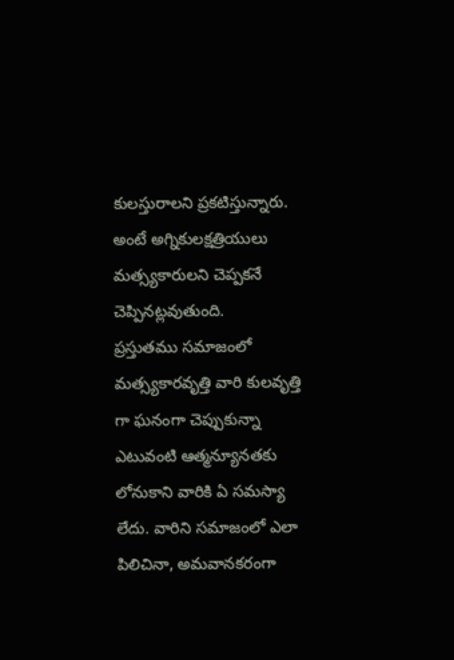కులస్తురాలని ప్రకటిస్తున్నారు. అంటే అగ్నికులక్షత్రియులు మత్స్యకారులని చెప్పకనే చెప్పినట్లవుతుంది.
ప్రస్తుతము సమాజంలో మత్స్యకారవృత్తి వారి కులవృత్తి గా ఘనంగా చెప్పుకున్నా ఎటువంటి ఆత్మన్యూనతకు లోనుకాని వారికి ఏ సమస్యా లేదు. వారిని సమాజంలో ఎలా పిలిచినా, అమవానకరంగా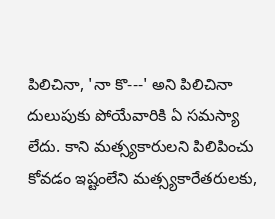పిలిచినా, 'నా కొ---' అని పిలిచినా దులుపుకు పోయేవారికి ఏ సమస్యా లేదు. కాని మత్స్యకారులని పిలిపించు కోవడం ఇష్టంలేని మత్స్యకారేతరులకు,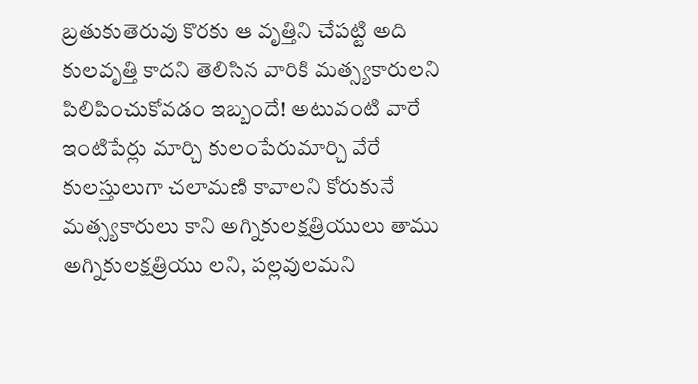బ్రతుకుతెరువు కొరకు ఆ వృత్తిని చేపట్టి అది కులవృత్తి కాదని తెలిసిన వారికి మత్స్యకారులని పిలిపించుకోవడం ఇబ్బందే! అటువంటి వారే ఇంటిపేర్లు మార్చి కులంపేరుమార్చి వేరే కులస్తులుగా చలామణి కావాలని కోరుకునే మత్స్యకారులు కాని అగ్నికులక్షత్రియులు తాము అగ్నికులక్షత్రియు లని, పల్లవులమని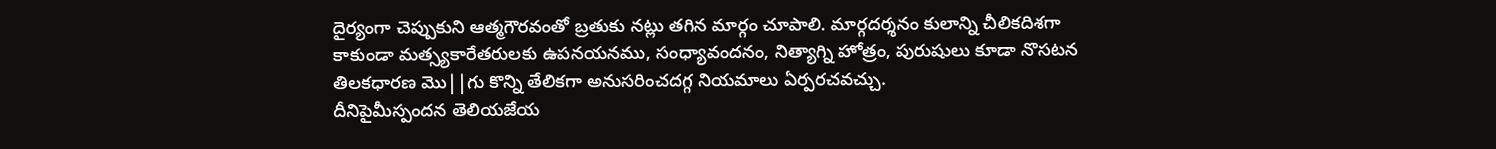దైర్యంగా చెప్పుకుని ఆత్మగౌరవంతో బ్రతుకు నట్లు తగిన మార్గం చూపాలి. మార్గదర్శనం కులాన్ని చీలికదిశగా కాకుండా మత్స్యకారేతరులకు ఉపనయనము, సంధ్యావందనం, నిత్యాగ్ని హోత్రం, పురుషులు కూడా నొసటన తిలకధారణ మొ||గు కొన్ని తేలికగా అనుసరించదగ్గ నియమాలు ఏర్పరచవచ్చు.
దీనిపైమీస్పందన తెలియజేయ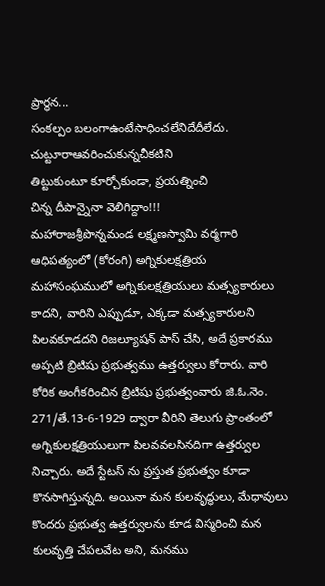ప్రార్థన...
సంకల్పం బలంగాఉంటేసాధించలేనిదేదీలేదు.
చుట్టూరాఆవరించుకున్నచీకటిని
తిట్టుకుంటూ కూర్చోకుండా, ప్రయత్నించి
చిన్న దీపాన్నైనా వెలిగిద్దాం!!!
మహారాజశ్రీపొన్నమండ లక్ష్మణస్వామి వర్మగారి ఆధిపత్యంలో (కోరంగి) అగ్నికులక్షత్రియ మహాసంఘములో అగ్నికులక్షత్రియులు మత్స్యకారులు కాదని, వారిని ఎప్పుడూ, ఎక్కడా మత్స్యకారులని పిలవకూడదని రిజల్యూషన్ పాస్ చేసి, అదే ప్రకారము అప్పటి బ్రిటిషు ప్రభుత్వము ఉత్తర్వులు కోరారు. వారి కోరిక అంగీకరించిన బ్రిటిషు ప్రభుత్వంవారు జి.ఓ.నెం. 271/తే.13-6-1929 ద్వారా వీరిని తెలుగు ప్రాంతంలో అగ్నికులక్షత్రియులుగా పిలవవలసినదిగా ఉత్తర్వుల నిచ్చారు. అదే స్టేటస్ ను ప్రస్తుత ప్రభుత్వం కూడా కొనసాగిస్తున్నది. అయినా మన కులవృద్ధులు, మేధావులు కొందరు ప్రభుత్వ ఉత్తర్వులను కూడ విస్మరించి మన కులవృత్తి చేపలవేట అని, మనము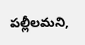పల్లీలమని,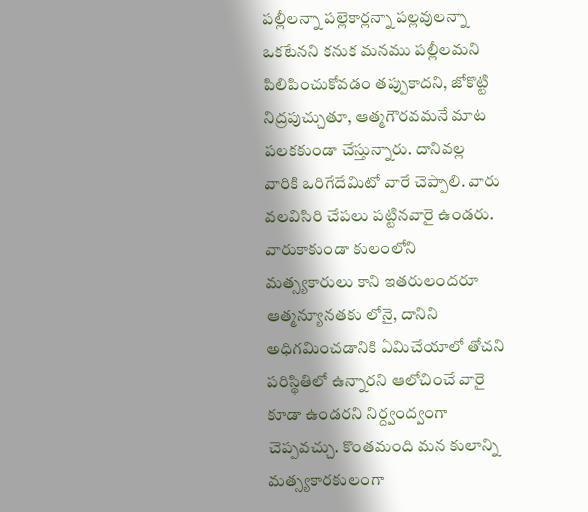పల్లీలన్నా పల్లెకార్లన్నా పల్లవులన్నా ఒకటేనని కనుక మనము పల్లీలమని పిలిపించుకోవడం తప్పుకాదని, జోకొట్టి నిద్రపుచ్చుతూ, ఆత్మగౌరవమనే మాట పలకకుండా చేస్తున్నారు. దానివల్ల వారికి ఒరిగేదేమిటో వారే చెప్పాలి. వారు వలవిసిరి చేపలు పట్టినవారై ఉండరు. వారుకాకుండా కులంలోని మత్స్యకారులు కాని ఇతరులందరూ ఆత్మన్యూనతకు లోనై, దానిని అధిగమించడానికి ఏమిచేయాలో తోచని పరిస్థితిలో ఉన్నారని ఆలోచించే వారై కూడా ఉండరని నిర్ద్వంద్వంగా చెప్పవచ్చు. కొంతమంది మన కులాన్ని మత్స్యకారకులంగా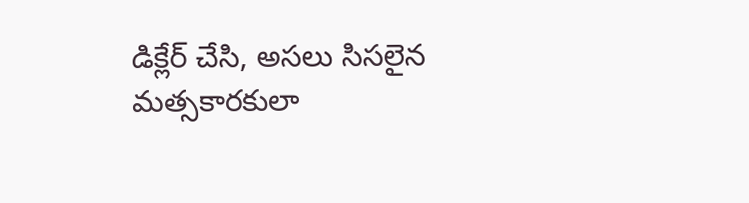డిక్లేర్ చేసి, అసలు సిసలైన మత్సకారకులా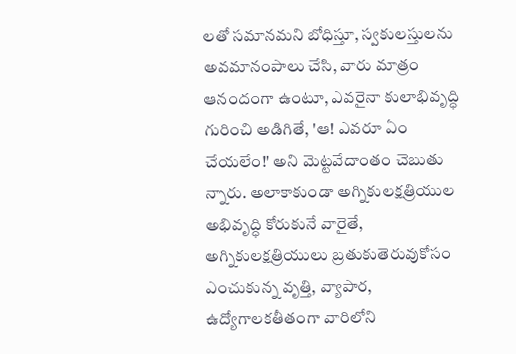లతో సమానమని బోధిస్తూ, స్వకులస్తులను అవమానంపాలు చేసి, వారు మాత్రం ఆనందంగా ఉంటూ, ఎవరైనా కులాభివృద్ధి గురించి అడిగితే, 'ఆ! ఎవరూ ఏం చేయలేం!' అని మెట్టవేదాంతం చెబుతు న్నారు. అలాకాకుండా అగ్నికులక్షత్రియుల అభివృద్ధి కోరుకునే వారైతే, అగ్నికులక్షత్రియులు బ్రతుకుతెరువుకోసం ఎంచుకున్న వృత్తి, వ్యాపార, ఉద్యోగాలకతీతంగా వారిలోని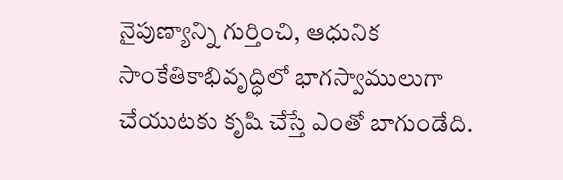నైపుణ్యాన్ని గుర్తించి, ఆధునిక సాంకేతికాభివృద్ధిలో భాగస్వాములుగా చేయుటకు కృషి చేస్తే ఎంతో బాగుండేది.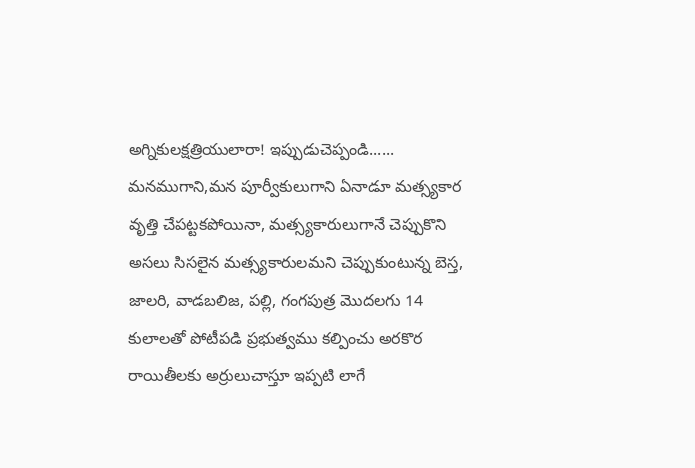అగ్నికులక్షత్రియులారా! ఇప్పుడుచెప్పండి......
మనముగాని,మన పూర్వీకులుగాని ఏనాడూ మత్స్యకార వృత్తి చేపట్టకపోయినా, మత్స్యకారులుగానే చెప్పుకొని అసలు సిసలైన మత్స్యకారులమని చెప్పుకుంటున్న బెస్త, జాలరి, వాడబలిజ, పల్లి, గంగపుత్ర మొదలగు 14 కులాలతో పోటీపడి ప్రభుత్వము కల్పించు అరకొర రాయితీలకు అర్రులుచాస్తూ ఇప్పటి లాగే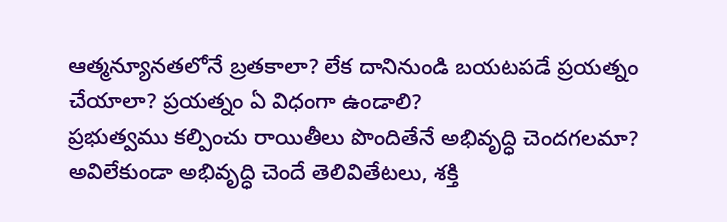ఆత్మన్యూనతలోనే బ్రతకాలా? లేక దానినుండి బయటపడే ప్రయత్నం చేయాలా? ప్రయత్నం ఏ విధంగా ఉండాలి?
ప్రభుత్వము కల్పించు రాయితీలు పొందితేనే అభివృద్ధి చెందగలమా? అవిలేకుండా అభివృద్ధి చెందే తెలివితేటలు, శక్తి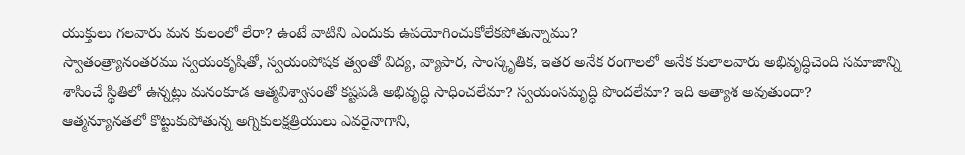యుక్తులు గలవారు మన కులంలో లేరా? ఉంటే వాటిని ఎందుకు ఉపయోగించుకోలేకపోతున్నాము?
స్వాతంత్ర్యానంతరము స్వయంకృషితో, స్వయంపోషక త్వంతో విద్య, వ్యాపార, సాంస్కృతిక, ఇతర అనేక రంగాలలో అనేక కులాలవారు అభివృద్ధిచెంది సమాజాన్ని శాసించే స్థితిలో ఉన్నట్లు మనంకూడ ఆత్మవిశ్వాసంతో కష్టపడి అభివృద్ధి సాధించలేమా? స్వయంసమృద్ధి పొందలేమా? ఇది అత్యాశ అవుతుందా?
ఆత్మన్యూనతలో కొట్టుకుపోతున్న అగ్నికులక్షత్రియులు ఎవరైనాగాని,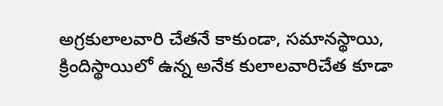అగ్రకులాలవారి చేతనే కాకుండా, సమానస్థాయి, క్రిందిస్థాయిలో ఉన్న అనేక కులాలవారిచేత కూడా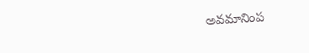అవమానింప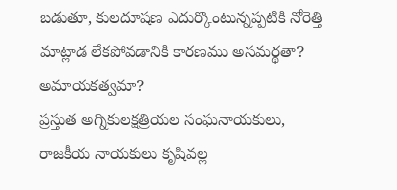బడుతూ, కులదూషణ ఎదుర్కొంటున్నప్పటికి నోరెత్తి మాట్లాడ లేకపోవడానికి కారణము అసమర్థతా? అమాయకత్వమా?
ప్రస్తుత అగ్నికులక్షత్రియల సంఘనాయకులు, రాజకీయ నాయకులు కృషివల్ల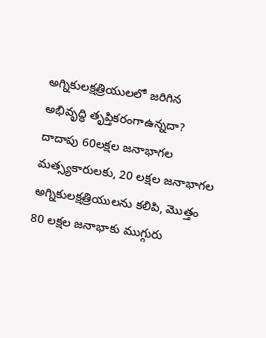అగ్నికులక్షత్రియులలో జరిగిన అభివృద్ధి తృప్తికరంగాఉన్నదా?
దాదాపు 60లక్షల జనాభాగల మత్స్యకారులకు, 20 లక్షల జనాభాగల అగ్నికులక్షత్రియులను కలిపి, మొత్తం 80 లక్షల జనాభాకు ముగ్గురు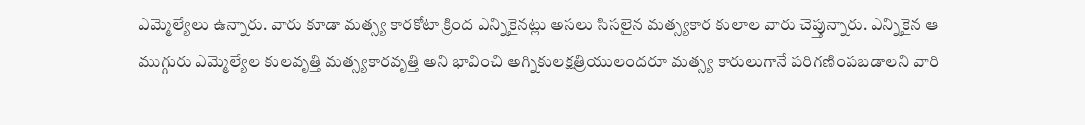ఎమ్మెల్యేలు ఉన్నారు. వారు కూడా మత్స్య కారకోటా క్రింద ఎన్నికైనట్లు అసలు సిసలైన మత్స్యకార కులాల వారు చెప్తున్నారు. ఎన్నికైన ఆ ముగ్గురు ఎమ్మెల్యేల కులవృత్తి మత్స్యకారవృత్తి అని భావించి అగ్నికులక్షత్రియులందరూ మత్స్య కారులుగానే పరిగణింపబడాలని వారి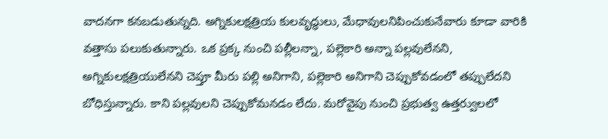వాదనగా కనబడుతున్నది. అగ్నికులక్షత్రియ కులవృద్ధులు, మేధావులనిపించుకునేవారు కూడా వారికి వత్తాసు పలుకుతున్నారు. ఒక ప్రక్క నుంచి పల్లీలన్నా, పల్లెకారి అన్నా పల్లవులేనని, అగ్నికులక్షత్రియులేనని చెప్తూ మీరు పల్లి అనిగాని, పల్లెకారి అనిగాని చెప్పుకోవడంలో తప్పులేదని బోధిస్తున్నారు. కాని పల్లవులని చెప్పుకోమనడం లేదు. మరోవైపు నుంచి ప్రభుత్వ ఉత్తర్వులలో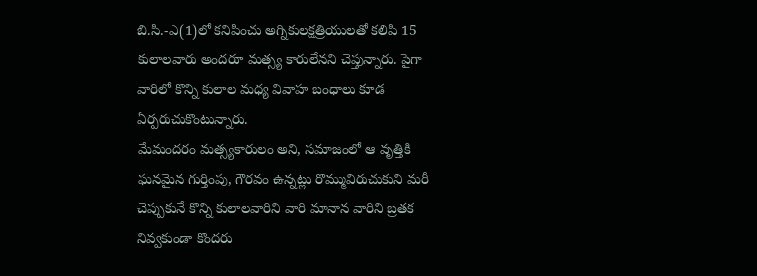బి.సి.-ఎ(1)లో కనిపించు అగ్నికులక్షత్రియులతో కలిపి 15 కులాలవారు అందరూ మత్స్య కారులేనని చెప్తున్నారు. పైగా వారిలో కొన్ని కులాల మధ్య వివాహ బంధాలు కూడ ఏర్పరుచుకొంటున్నారు.
మేమందరం మత్స్యకారులం అని, సమాజంలో ఆ వృత్తికి ఘనమైన గుర్తింపు, గౌరవం ఉన్నట్లు రొమ్మువిరుచుకుని మరీ చెప్పుకునే కొన్ని కులాలవారిని వారి మానాన వారిని బ్రతక నివ్వకుండా కొందరు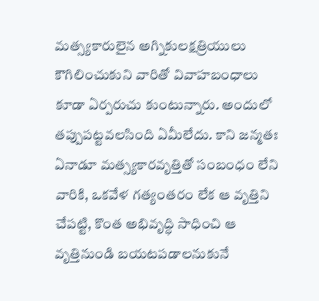మత్స్యకారులైన అగ్నికులక్షత్రియులు కౌగిలించుకుని వారితో వివాహబంధాలు కూడా ఏర్పరుచు కుంటున్నారు. అందులో తప్పుపట్టవలసింది ఏమీలేదు. కాని జన్మతః ఏనాడూ మత్స్యకారవృత్తితో సంబంధం లేని వారికి, ఒకవేళ గత్యంతరం లేక ఆ వృత్తిని చేపట్టి, కొంత అభివృద్ధి సాధించి ఆ వృత్తినుండి బయటపడాలనుకునే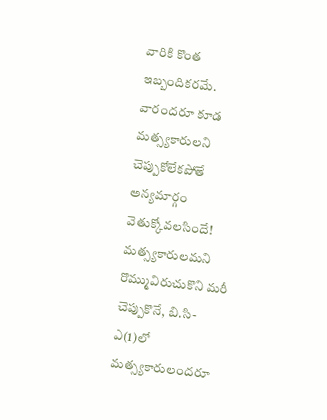వారికి కొంత ఇబ్బందికరమే. వారందరూ కూడ మత్స్యకారులని చెప్పుకోలేకపోతే అన్యమార్గం వెతుక్కోవలసిందే!
మత్స్యకారులమని రొమ్మువిరుచుకొని మరీ చెప్పుకొనే, బి.సి-ఎ(1)లో మత్స్యకారులందరూ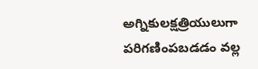అగ్నికులక్షత్రియులుగా పరిగణింపబడడం వల్ల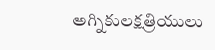అగ్నికులక్షత్రియులు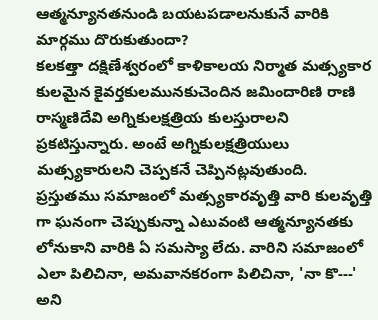ఆత్మన్యూనతనుండి బయటపడాలనుకునే వారికి మార్గము దొరుకుతుందా?
కలకత్తా దక్షిణేశ్వరంలో కాళికాలయ నిర్మాత మత్స్యకార కులమైన కైవర్తకులమునకుచెందిన జమిందారిణి రాణి రాస్మణిదేవి అగ్నికులక్షత్రియ కులస్తురాలని ప్రకటిస్తున్నారు. అంటే అగ్నికులక్షత్రియులు మత్స్యకారులని చెప్పకనే చెప్పినట్లవుతుంది.
ప్రస్తుతము సమాజంలో మత్స్యకారవృత్తి వారి కులవృత్తి గా ఘనంగా చెప్పుకున్నా ఎటువంటి ఆత్మన్యూనతకు లోనుకాని వారికి ఏ సమస్యా లేదు. వారిని సమాజంలో ఎలా పిలిచినా, అమవానకరంగా పిలిచినా, 'నా కొ---' అని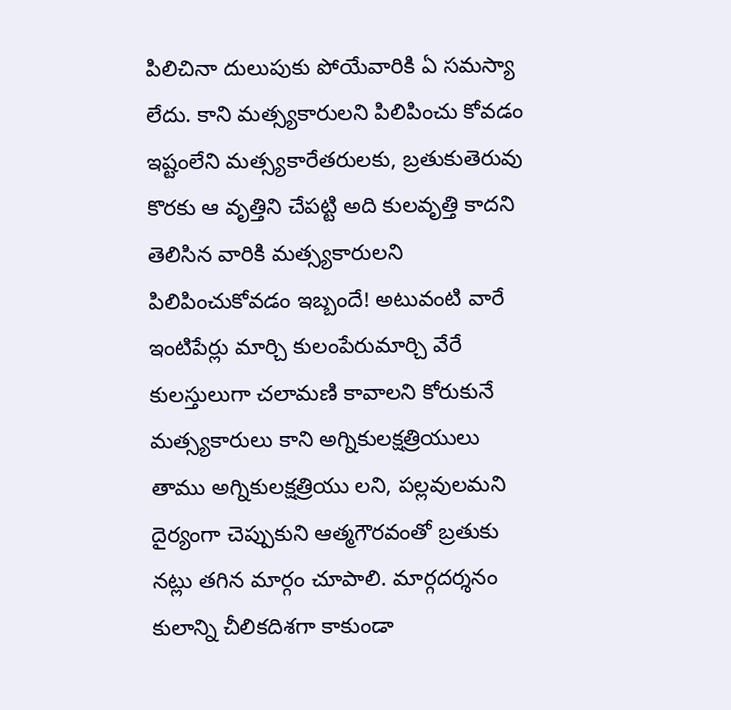పిలిచినా దులుపుకు పోయేవారికి ఏ సమస్యా లేదు. కాని మత్స్యకారులని పిలిపించు కోవడం ఇష్టంలేని మత్స్యకారేతరులకు, బ్రతుకుతెరువు కొరకు ఆ వృత్తిని చేపట్టి అది కులవృత్తి కాదని తెలిసిన వారికి మత్స్యకారులని పిలిపించుకోవడం ఇబ్బందే! అటువంటి వారే ఇంటిపేర్లు మార్చి కులంపేరుమార్చి వేరే కులస్తులుగా చలామణి కావాలని కోరుకునే మత్స్యకారులు కాని అగ్నికులక్షత్రియులు తాము అగ్నికులక్షత్రియు లని, పల్లవులమని దైర్యంగా చెప్పుకుని ఆత్మగౌరవంతో బ్రతుకు నట్లు తగిన మార్గం చూపాలి. మార్గదర్శనం కులాన్ని చీలికదిశగా కాకుండా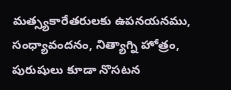మత్స్యకారేతరులకు ఉపనయనము, సంధ్యావందనం, నిత్యాగ్ని హోత్రం, పురుషులు కూడా నొసటన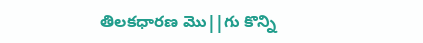తిలకధారణ మొ||గు కొన్ని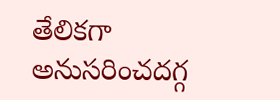తేలికగా అనుసరించదగ్గ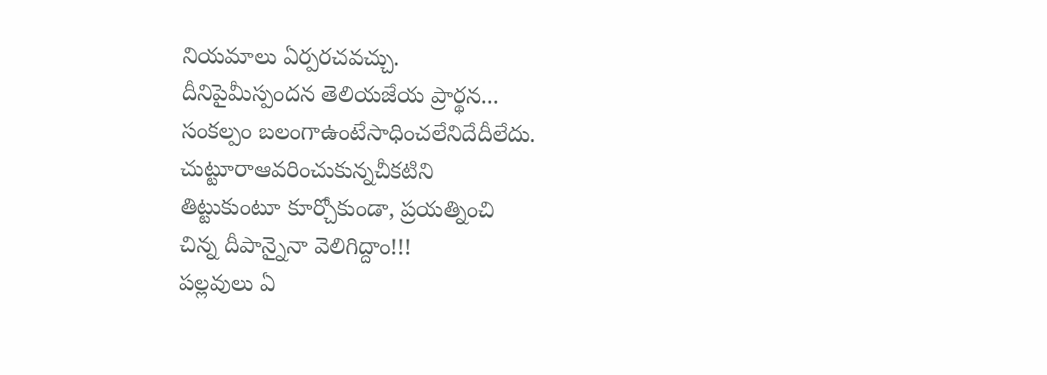నియమాలు ఏర్పరచవచ్చు.
దీనిపైమీస్పందన తెలియజేయ ప్రార్థన...
సంకల్పం బలంగాఉంటేసాధించలేనిదేదీలేదు.
చుట్టూరాఆవరించుకున్నచీకటిని
తిట్టుకుంటూ కూర్చోకుండా, ప్రయత్నించి
చిన్న దీపాన్నైనా వెలిగిద్దాం!!!
పల్లవులు ఏ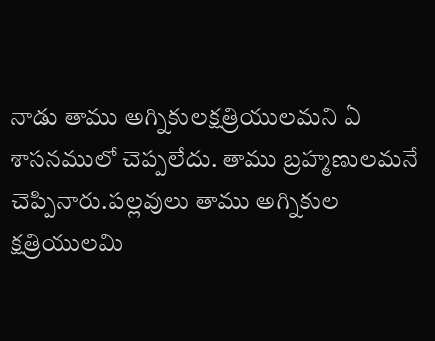నాడు తాము అగ్నికులక్షత్రియులమని ఏ శాసనములో చెప్పలేదు. తాము బ్రహ్మణులమనే చెప్పినారు.పల్లవులు తాము అగ్నికుల క్షత్రియులమి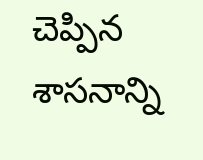చెప్పిన శాసనాన్ని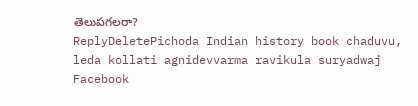తెలుపగలరా?
ReplyDeletePichoda Indian history book chaduvu, leda kollati agnidevvarma ravikula suryadwaj Facebook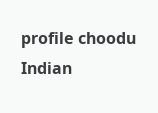profile choodu Indian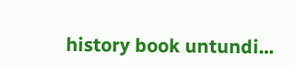history book untundi...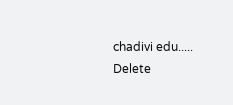chadivi edu.....
Delete